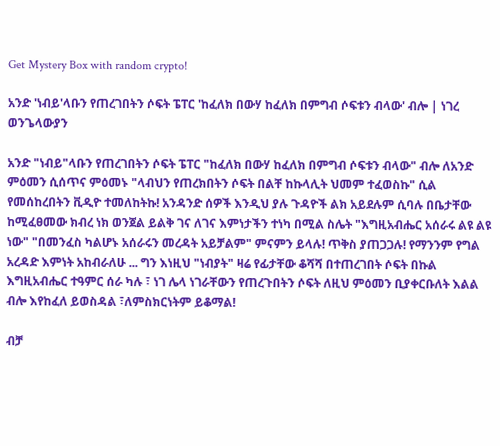Get Mystery Box with random crypto!

አንድ 'ነብይ'ላቡን የጠረገበትን ሶፍት ፔፐር 'ከፈለክ በውሃ ከፈለክ በምግብ ሶፍቱን ብላው' ብሎ | ነገረ ወንጌላውያን

አንድ "ነብይ"ላቡን የጠረገበትን ሶፍት ፔፐር "ከፈለክ በውሃ ከፈለክ በምግብ ሶፍቱን ብላው" ብሎ ለአንድ ምዕመን ሲሰጥና ምዕመኑ "ላብህን የጠረክበትን ሶፍት በልቸ ከኩላሊት ህመም ተፈወስኩ" ሲል የመሰከረበትን ቪዲዮ ተመለከትኩ! አንዳንድ ሰዎች እንዲህ ያሉ ጉዳዮች ልክ አይደሉም ሲባሉ በቤታቸው ከሚፈፀመው ክብረ ነክ ወንጀል ይልቅ ገና ለገና እምነታችን ተነካ በሚል ስሌት "እግዚአብሔር አሰራሩ ልዩ ልዩ ነው" "በመንፈስ ካልሆኑ አሰራሩን መረዳት አይቻልም" ምናምን ይላሉ! ጥቅስ ያጠጋጋሉ! የማንንም የግል አረዳድ እምነት አከብራለሁ ... ግን እነዚህ "ነብያት" ዛሬ የፊታቸው ቆሻሻ በተጠረገበት ሶፍት በኩል እግዚአብሔር ተዓምር ሰራ ካሉ ፣ ነገ ሌላ ነገራቸውን የጠረጉበትን ሶፍት ለዚህ ምዕመን ቢያቀርቡለት እልል ብሎ እየከፈለ ይወስዳል ፣ለምስክርነትም ይቆማል!

ብቻ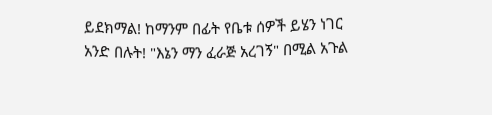ይደክማል! ከማንም በፊት የቤቱ ሰዎች ይሄን ነገር አንድ በሉት! "እኔን ማን ፈራጅ አረገኝ" በሚል አጉል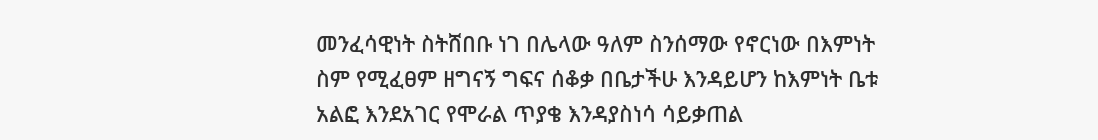መንፈሳዊነት ስትሸበቡ ነገ በሌላው ዓለም ስንሰማው የኖርነው በእምነት ስም የሚፈፀም ዘግናኝ ግፍና ሰቆቃ በቤታችሁ እንዳይሆን ከእምነት ቤቱ አልፎ እንደአገር የሞራል ጥያቄ እንዳያስነሳ ሳይቃጠል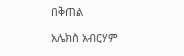በቅጠል

አሌክስ አብርሃም